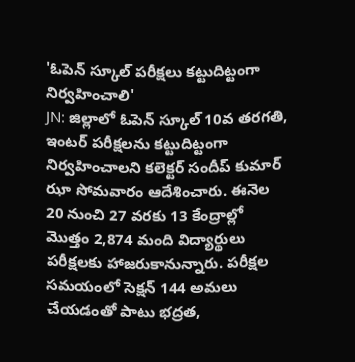'ఓపెన్ స్కూల్ పరీక్షలు కట్టుదిట్టంగా నిర్వహించాలి'
JN: జిల్లాలో ఓపెన్ స్కూల్ 10వ తరగతి, ఇంటర్ పరీక్షలను కట్టుదిట్టంగా నిర్వహించాలని కలెక్టర్ సందీప్ కుమార్ ఝా సోమవారం ఆదేశించారు. ఈనెల 20 నుంచి 27 వరకు 13 కేంద్రాల్లో మొత్తం 2,874 మంది విద్యార్థులు పరీక్షలకు హాజరుకానున్నారు. పరీక్షల సమయంలో సెక్షన్ 144 అమలు చేయడంతో పాటు భద్రత,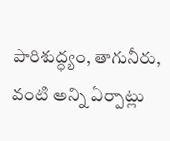పారిశుద్ధ్యం, తాగునీరు, వంటి అన్ని ఏర్పాట్లు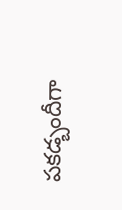పకడ్బందీగా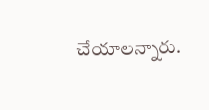చేయాలన్నారు.